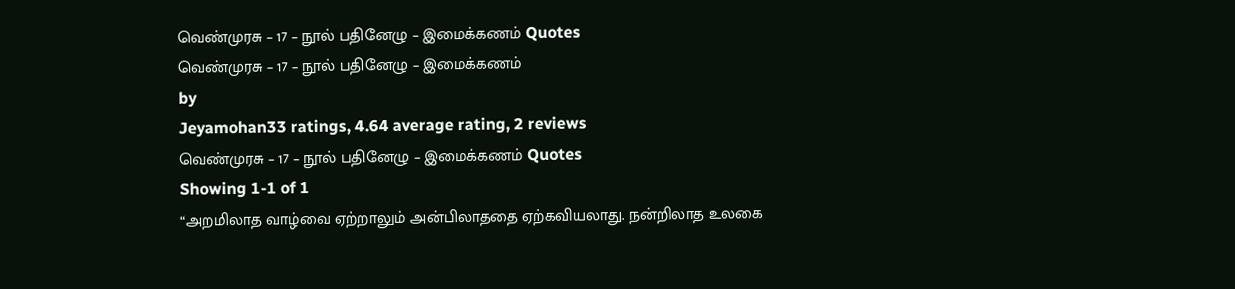வெண்முரசு – 17 – நூல் பதினேழு – இமைக்கணம் Quotes
வெண்முரசு – 17 – நூல் பதினேழு – இமைக்கணம்
by
Jeyamohan33 ratings, 4.64 average rating, 2 reviews
வெண்முரசு – 17 – நூல் பதினேழு – இமைக்கணம் Quotes
Showing 1-1 of 1
“அறமிலாத வாழ்வை ஏற்றாலும் அன்பிலாததை ஏற்கவியலாது. நன்றிலாத உலகை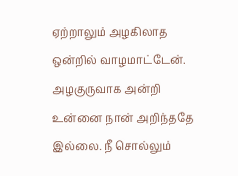ஏற்றாலும் அழகிலாத ஒன்றில் வாழமாட்டேன். அழகுருவாக அன்றி உன்னை நான் அறிந்ததே இல்லை. நீ சொல்லும்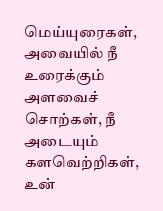மெய்யுரைகள், அவையில் நீ உரைக்கும் அளவைச் சொற்கள், நீ அடையும் களவெற்றிகள், உன்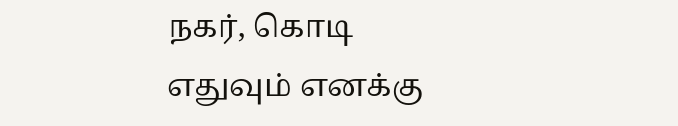நகர், கொடி எதுவும் எனக்கு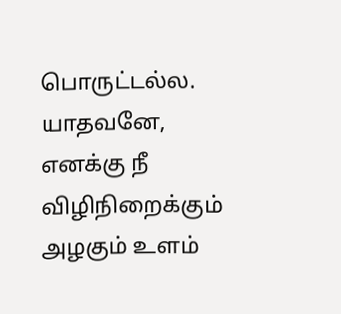பொருட்டல்ல. யாதவனே, எனக்கு நீ விழிநிறைக்கும் அழகும் உளம்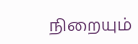நிறையும்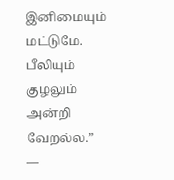இனிமையும் மட்டுமே. பீலியும் குழலும் அன்றி வேறல்ல.”
―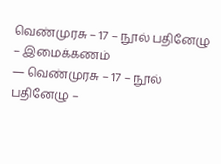வெண்முரசு – 17 – நூல் பதினேழு – இமைக்கணம்
― வெண்முரசு – 17 – நூல் பதினேழு –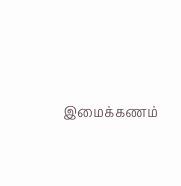இமைக்கணம்